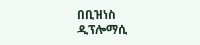በቢዝነስ ዲፕሎማሲ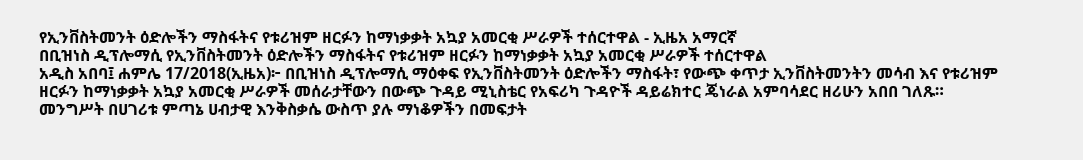የኢንቨስትመንት ዕድሎችን ማስፋትና የቱሪዝም ዘርፉን ከማነቃቃት አኳያ አመርቂ ሥራዎች ተሰርተዋል - ኢዜአ አማርኛ
በቢዝነስ ዲፕሎማሲ የኢንቨስትመንት ዕድሎችን ማስፋትና የቱሪዝም ዘርፉን ከማነቃቃት አኳያ አመርቂ ሥራዎች ተሰርተዋል
አዲስ አበባ፤ ሐምሌ 17/2018(ኢዜአ)፦ በቢዝነስ ዲፕሎማሲ ማዕቀፍ የኢንቨስትመንት ዕድሎችን ማስፋት፣ የውጭ ቀጥታ ኢንቨስትመንትን መሳብ እና የቱሪዝም ዘርፉን ከማነቃቃት አኳያ አመርቂ ሥራዎች መሰራታቸውን በውጭ ጉዳይ ሚኒስቴር የአፍሪካ ጉዳዮች ዳይሬክተር ጄነራል አምባሳደር ዘሪሁን አበበ ገለጹ።
መንግሥት በሀገሪቱ ምጣኔ ሀብታዊ እንቅስቃሴ ውስጥ ያሉ ማነቆዎችን በመፍታት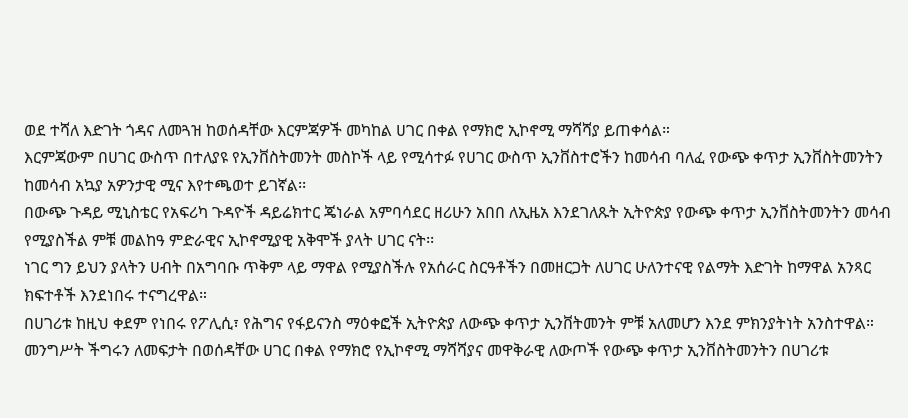ወደ ተሻለ እድገት ጎዳና ለመጓዝ ከወሰዳቸው እርምጃዎች መካከል ሀገር በቀል የማክሮ ኢኮኖሚ ማሻሻያ ይጠቀሳል።
እርምጃውም በሀገር ውስጥ በተለያዩ የኢንቨስትመንት መስኮች ላይ የሚሳተፉ የሀገር ውስጥ ኢንቨስተሮችን ከመሳብ ባለፈ የውጭ ቀጥታ ኢንቨስትመንትን ከመሳብ አኳያ አዎንታዊ ሚና እየተጫወተ ይገኛል፡፡
በውጭ ጉዳይ ሚኒስቴር የአፍሪካ ጉዳዮች ዳይሬክተር ጄነራል አምባሳደር ዘሪሁን አበበ ለኢዜአ እንደገለጹት ኢትዮጵያ የውጭ ቀጥታ ኢንቨስትመንትን መሳብ የሚያስችል ምቹ መልከዓ ምድራዊና ኢኮኖሚያዊ አቅሞች ያላት ሀገር ናት፡፡
ነገር ግን ይህን ያላትን ሀብት በአግባቡ ጥቅም ላይ ማዋል የሚያስችሉ የአሰራር ስርዓቶችን በመዘርጋት ለሀገር ሁለንተናዊ የልማት እድገት ከማዋል አንጻር ክፍተቶች እንደነበሩ ተናግረዋል።
በሀገሪቱ ከዚህ ቀደም የነበሩ የፖሊሲ፣ የሕግና የፋይናንስ ማዕቀፎች ኢትዮጵያ ለውጭ ቀጥታ ኢንቨትመንት ምቹ አለመሆን እንደ ምክንያትነት አንስተዋል።
መንግሥት ችግሩን ለመፍታት በወሰዳቸው ሀገር በቀል የማክሮ የኢኮኖሚ ማሻሻያና መዋቅራዊ ለውጦች የውጭ ቀጥታ ኢንቨስትመንትን በሀገሪቱ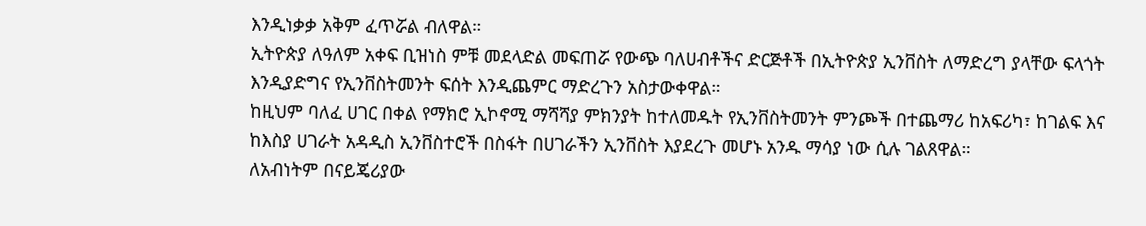እንዲነቃቃ አቅም ፈጥሯል ብለዋል።
ኢትዮጵያ ለዓለም አቀፍ ቢዝነስ ምቹ መደላድል መፍጠሯ የውጭ ባለሀብቶችና ድርጅቶች በኢትዮጵያ ኢንቨስት ለማድረግ ያላቸው ፍላጎት እንዲያድግና የኢንቨስትመንት ፍሰት እንዲጨምር ማድረጉን አስታውቀዋል።
ከዚህም ባለፈ ሀገር በቀል የማክሮ ኢኮኖሚ ማሻሻያ ምክንያት ከተለመዱት የኢንቨስትመንት ምንጮች በተጨማሪ ከአፍሪካ፣ ከገልፍ እና ከእስያ ሀገራት አዳዲስ ኢንቨስተሮች በስፋት በሀገራችን ኢንቨስት እያደረጉ መሆኑ አንዱ ማሳያ ነው ሲሉ ገልጸዋል።
ለአብነትም በናይጄሪያው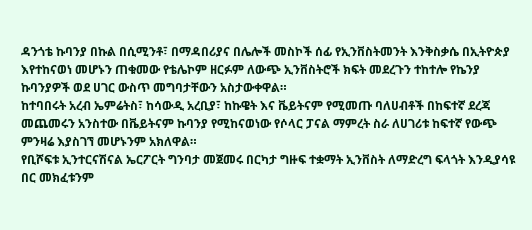ዳንጎቴ ኩባንያ በኩል በሲሚንቶ፣ በማዳበሪያና በሌሎች መስኮች ሰፊ የኢንቨስትመንት እንቅስቃሴ በኢትዮጵያ እየተከናወነ መሆኑን ጠቁመው የቴሌኮም ዘርፉም ለውጭ ኢንቨስትሮች ክፍት መደረጉን ተከተሎ የኬንያ ኩባንያዎች ወደ ሀገር ውስጥ መግባታቸውን አስታውቀዋል።
ከተባበሩት አረብ ኤምሬትስ፣ ከሳውዲ አረቢያ፣ ከኩዌት እና ቬይትናም የሚመጡ ባለሀብቶች በከፍተኛ ደረጃ መጨመሩን አንስተው በቬይትናም ኩባንያ የሚከናወነው የሶላር ፓናል ማምረት ስራ ለሀገሪቱ ከፍተኛ የውጭ ምንዛሬ እያስገኘ መሆኑንም አክለዋል።
የቢሾፍቱ ኢንተርናሽናል ኤርፖርት ግንባታ መጀመሩ በርካታ ግዙፍ ተቋማት ኢንቨስት ለማድረግ ፍላጎት እንዲያሳዩ በር መክፈቱንም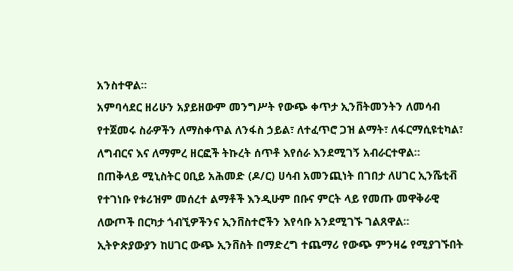አንስተዋል።
አምባሳደር ዘሪሁን አያይዘውም መንግሥት የውጭ ቀጥታ ኢንቨትመንትን ለመሳብ የተጀመሩ ስራዎችን ለማስቀጥል ለንፋስ ኃይል፣ ለተፈጥሮ ጋዝ ልማት፣ ለፋርማሲዩቲካል፣ ለግብርና እና ለማምረ ዘርፎች ትኩረት ሰጥቶ እየሰራ እንደሚገኝ አብራርተዋል።
በጠቅላይ ሚኒስትር ዐቢይ አሕመድ (ዶ/ር) ሀሳብ አመንጪነት በገበታ ለሀገር ኢንሼቲቭ የተገነቡ የቱሪዝም መሰረተ ልማቶች እንዲሁም በቡና ምርት ላይ የመጡ መዋቅራዊ ለውጦች በርካታ ጎብኚዎችንና ኢንቨስተሮችን እየሳቡ አንደሚገኙ ገልጸዋል።
ኢትዮጵያውያን ከሀገር ውጭ ኢንቨስት በማድረግ ተጨማሪ የውጭ ምንዛሬ የሚያገኙበት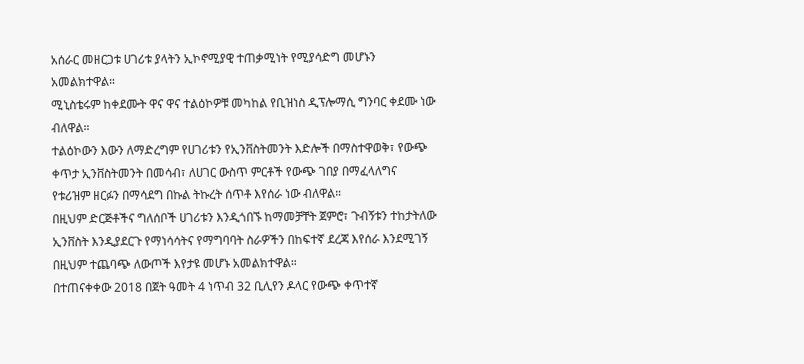አሰራር መዘርጋቱ ሀገሪቱ ያላትን ኢኮኖሚያዊ ተጠቃሚነት የሚያሳድግ መሆኑን አመልክተዋል።
ሚኒስቴሩም ከቀደሙት ዋና ዋና ተልዕኮዎቹ መካከል የቢዝነስ ዲፕሎማሲ ግንባር ቀደሙ ነው ብለዋል።
ተልዕኮውን እውን ለማድረግም የሀገሪቱን የኢንቨስትመንት እድሎች በማስተዋወቅ፣ የውጭ ቀጥታ ኢንቨስትመንት በመሳብ፣ ለሀገር ውስጥ ምርቶች የውጭ ገበያ በማፈላለግና የቱሪዝም ዘርፉን በማሳደግ በኩል ትኩረት ሰጥቶ እየሰራ ነው ብለዋል።
በዚህም ድርጅቶችና ግለሰቦች ሀገሪቱን እንዲጎበኙ ከማመቻቸት ጀምሮ፣ ጉብኝቱን ተከታትለው ኢንቨስት እንዲያደርጉ የማነሳሳትና የማግባባት ስራዎችን በከፍተኛ ደረጃ እየሰራ እንደሚገኝ በዚህም ተጨባጭ ለውጦች እየታዩ መሆኑ አመልክተዋል።
በተጠናቀቀው 2018 በጀት ዓመት 4 ነጥብ 32 ቢሊየን ዶላር የውጭ ቀጥተኛ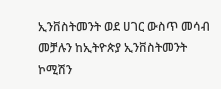ኢንቨስትመንት ወደ ሀገር ውስጥ መሳብ መቻሉን ከኢትዮጵያ ኢንቨስትመንት ኮሚሽን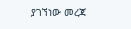ያገኘነው መረጃ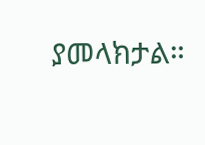ያመላክታል።